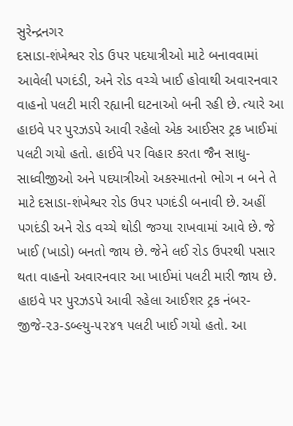સુરેન્દ્રનગર
દસાડા-શંખેશ્વર રોડ ઉપર પદયાત્રીઓ માટે બનાવવામાં આવેલી પગદંડી, અને રોડ વચ્ચે ખાઈ હોવાથી અવારનવાર વાહનો પલટી મારી રહ્યાની ઘટનાઓ બની રહી છે. ત્યારે આ હાઇવે પર પુરઝડપે આવી રહેલો એક આઈસર ટ્રક ખાઈમાં પલટી ગયો હતો. હાઈવે પર વિહાર કરતા જૈન સાધુ-સાધ્વીજીઓ અને પદયાત્રીઓ અકસ્માતનો ભોગ ન બને તે માટે દસાડા-શંખેશ્વર રોડ ઉપર પગદંડી બનાવી છે. અહીં પગદંડી અને રોડ વચ્ચે થોડી જગ્યા રાખવામાં આવે છે. જે ખાઈ (ખાડો) બનતો જાય છે. જેને લઈ રોડ ઉપરથી પસાર થતા વાહનો અવારનવાર આ ખાઈમાં પલટી મારી જાય છે. હાઇવે પર પુરઝડપે આવી રહેલા આઈશર ટ્રક નંબર- જીજે-૨૩-ડબ્લ્યુ-૫૨૪૧ પલટી ખાઈ ગયો હતો. આ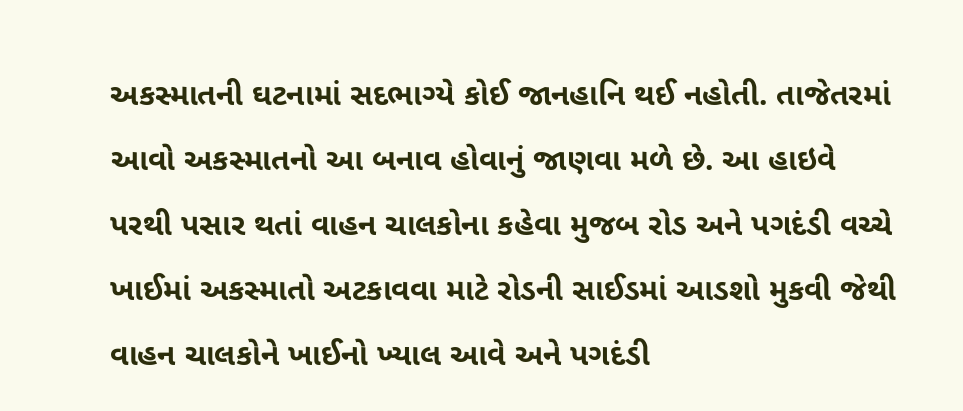અકસ્માતની ઘટનામાં સદભાગ્યે કોઈ જાનહાનિ થઈ નહોતી. તાજેતરમાં આવો અકસ્માતનો આ બનાવ હોવાનું જાણવા મળે છે. આ હાઇવે પરથી પસાર થતાં વાહન ચાલકોના કહેવા મુજબ રોડ અને પગદંડી વચ્ચે ખાઈમાં અકસ્માતો અટકાવવા માટે રોડની સાઈડમાં આડશો મુકવી જેથી વાહન ચાલકોને ખાઈનો ખ્યાલ આવે અને પગદંડી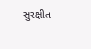સુરક્ષીત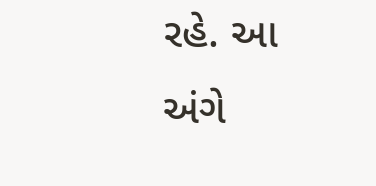રહે. આ અંગે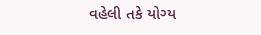વહેલી તકે યોગ્ય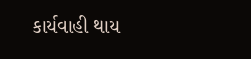કાર્યવાહી થાય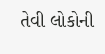તેવી લોકોની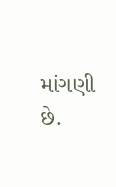માંગણી છે.